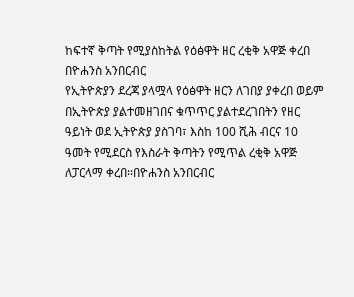ከፍተኛ ቅጣት የሚያስከትል የዕፅዋት ዘር ረቂቅ አዋጅ ቀረበ
በዮሐንስ አንበርብር
የኢትዮጵያን ደረጃ ያላሟላ የዕፅዋት ዘርን ለገበያ ያቀረበ ወይም በኢትዮጵያ ያልተመዘገበና ቁጥጥር ያልተደረገበትን የዘር ዓይነት ወደ ኢትዮጵያ ያስገባ፣ እስከ 100 ሺሕ ብርና 10 ዓመት የሚደርስ የእስራት ቅጣትን የሚጥል ረቂቅ አዋጅ ለፓርላማ ቀረበ፡፡በዮሐንስ አንበርብር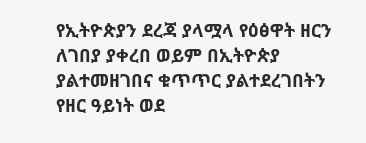የኢትዮጵያን ደረጃ ያላሟላ የዕፅዋት ዘርን ለገበያ ያቀረበ ወይም በኢትዮጵያ ያልተመዘገበና ቁጥጥር ያልተደረገበትን የዘር ዓይነት ወደ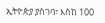ኢትዮጵያ ያስገባ፣ እስከ 100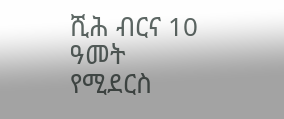ሺሕ ብርና 10 ዓመት የሚደርስ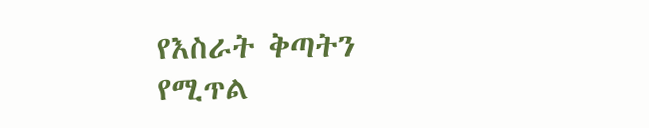የእስራት ቅጣትን የሚጥል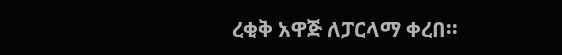ረቂቅ አዋጅ ለፓርላማ ቀረበ፡፡